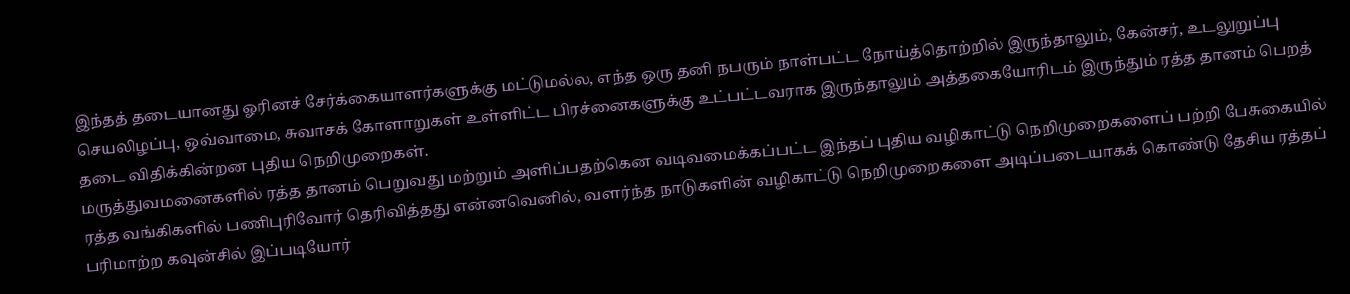இந்தத் தடையானது ஓரினச் சேர்க்கையாளர்களுக்கு மட்டுமல்ல, எந்த ஒரு தனி நபரும் நாள்பட்ட நோய்த்தொற்றில் இருந்தாலும், கேன்சர், உடலுறுப்பு செயலிழப்பு, ஒவ்வாமை, சுவாசக் கோளாறுகள் உள்ளிட்ட பிரச்னைகளுக்கு உட்பட்டவராக இருந்தாலும் அத்தகையோரிடம் இருந்தும் ரத்த தானம் பெறத் தடை விதிக்கின்றன புதிய நெறிமுறைகள்.
மருத்துவமனைகளில் ரத்த தானம் பெறுவது மற்றும் அளிப்பதற்கென வடிவமைக்கப்பட்ட இந்தப் புதிய வழிகாட்டு நெறிமுறைகளைப் பற்றி பேசுகையில் ரத்த வங்கிகளில் பணிபுரிவோர் தெரிவித்தது என்னவெனில், வளர்ந்த நாடுகளின் வழிகாட்டு நெறிமுறைகளை அடிப்படையாகக் கொண்டு தேசிய ரத்தப் பரிமாற்ற கவுன்சில் இப்படியோர்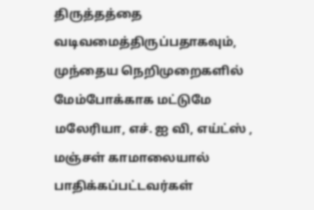திருத்தத்தை வடிவமைத்திருப்பதாகவும், முந்தைய நெறிமுறைகளில் மேம்போக்காக மட்டுமே மலேரியா, எச். ஐ வி, எய்ட்ஸ் , மஞ்சள் காமாலையால் பாதிக்கப்பட்டவர்கள்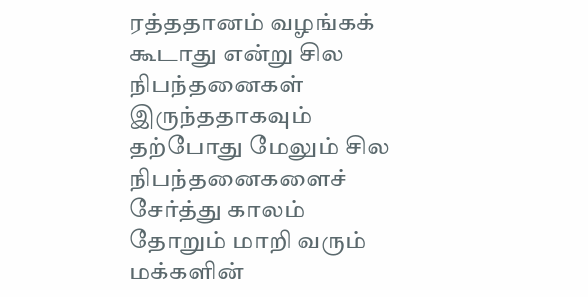ரத்ததானம் வழங்கக் கூடாது என்று சில நிபந்தனைகள் இருந்ததாகவும் தற்போது மேலும் சில நிபந்தனைகளைச் சேர்த்து காலம் தோறும் மாறி வரும் மக்களின்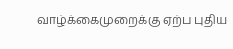வாழ்க்கைமுறைக்கு ஏற்ப புதிய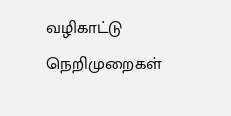வழிகாட்டு நெறிமுறைகள்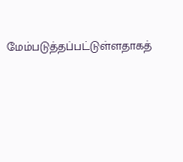மேம்படுத்தப்பட்டுள்ளதாகத்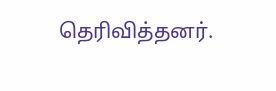தெரிவித்தனர்.